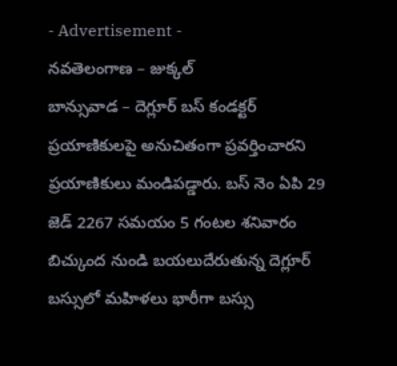- Advertisement -
నవతెలంగాణ – జుక్కల్
బాన్సువాడ – దెగ్లూర్ బస్ కండక్టర్ ప్రయాణికులపై అనుచితంగా ప్రవర్తించారని ప్రయాణికులు మండిపడ్డారు. బస్ నెం ఏపి 29 జెడ్ 2267 సమయం 5 గంటల శనివారం బిచ్కుంద నుండి బయలుదేరుతున్న దెగ్లూర్ బస్సులో మహిళలు భారీగా బస్సు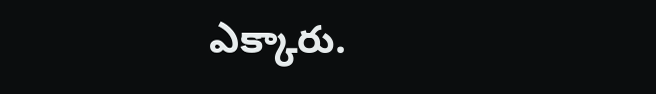ఎక్కారు.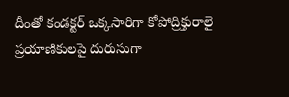దీంతో కండక్టర్ ఒక్కసారిగా కోపోద్రిక్తురాలై ప్రయాణికులపై దురుసుగా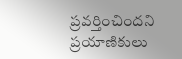ప్రవర్తించిందని ప్రయాణికులు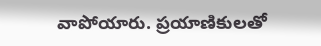వాపోయారు. ప్రయాణికులతో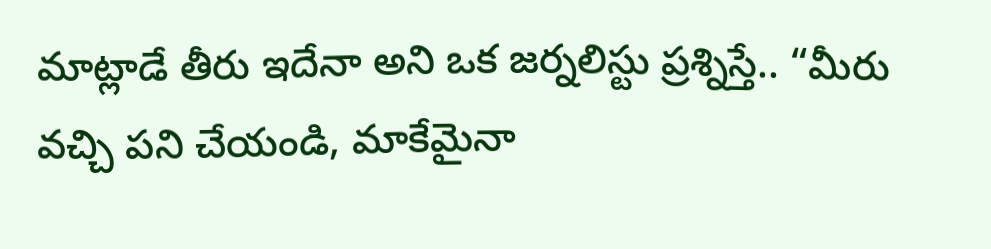మాట్లాడే తీరు ఇదేనా అని ఒక జర్నలిస్టు ప్రశ్నిస్తే.. “మీరు వచ్చి పని చేయండి, మాకేమైనా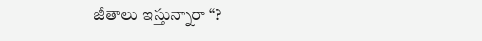జీతాలు ఇస్తున్నారా “?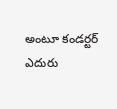అంటూ కండర్టర్ ఎదురు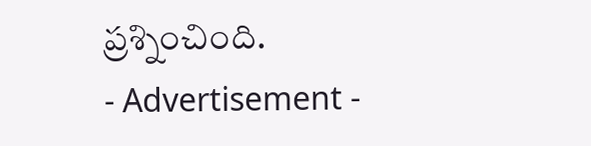ప్రశ్నించింది.
- Advertisement -